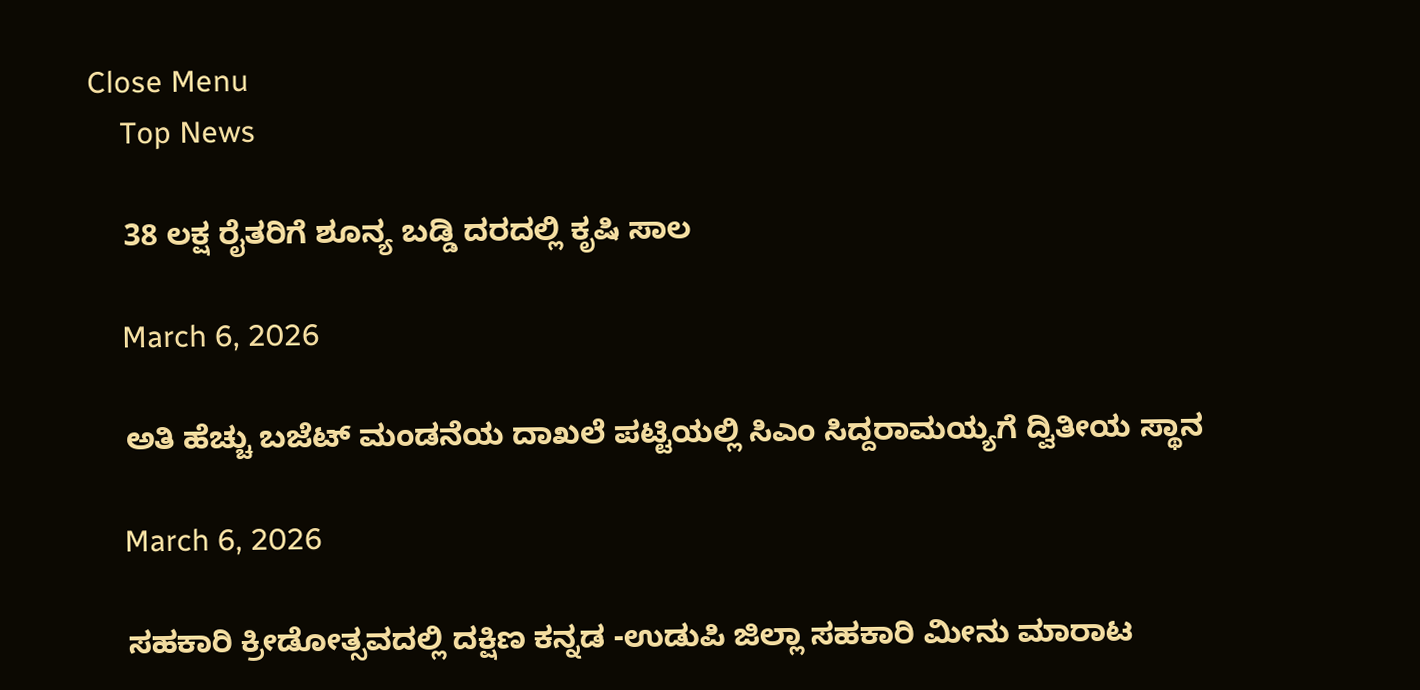Close Menu
    Top News

    38 ಲಕ್ಷ ರೈತರಿಗೆ ಶೂನ್ಯ ಬಡ್ಡಿ ದರದಲ್ಲಿ ಕೃಷಿ ಸಾಲ

    March 6, 2026

    ಅತಿ ಹೆಚ್ಚು ಬಜೆಟ್‌ ಮಂಡನೆಯ ದಾಖಲೆ ಪಟ್ಟಿಯಲ್ಲಿ ಸಿಎಂ ಸಿದ್ದರಾಮಯ್ಯಗೆ ದ್ವಿತೀಯ ಸ್ಥಾನ

    March 6, 2026

    ಸಹಕಾರಿ ಕ್ರೀಡೋತ್ಸವದಲ್ಲಿ ದಕ್ಷಿಣ ಕನ್ನಡ -ಉಡುಪಿ ಜಿಲ್ಲಾ ಸಹಕಾರಿ ಮೀನು ಮಾರಾಟ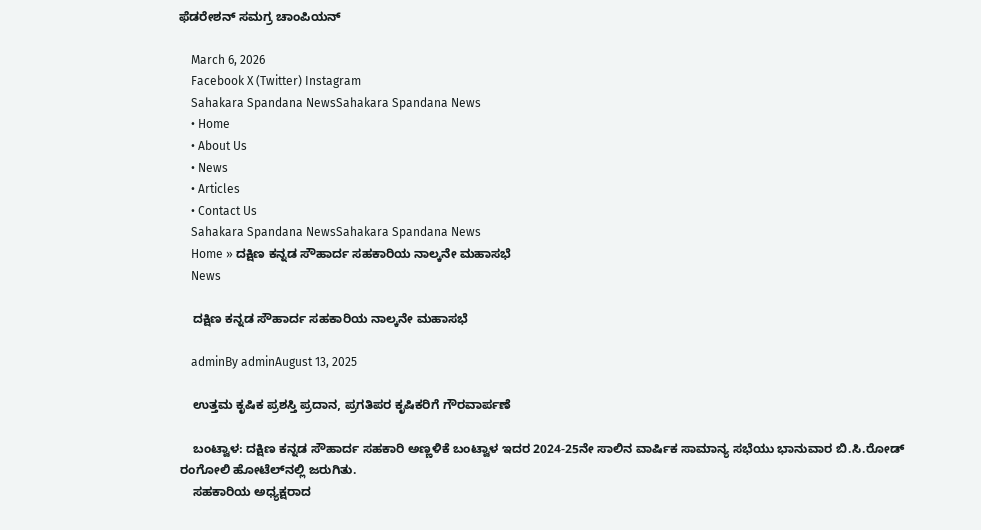ಫೆಡರೇಶನ್‌ ಸಮಗ್ರ ಚಾಂಪಿಯನ್‌

    March 6, 2026
    Facebook X (Twitter) Instagram
    Sahakara Spandana NewsSahakara Spandana News
    • Home
    • About Us
    • News
    • Articles
    • Contact Us
    Sahakara Spandana NewsSahakara Spandana News
    Home » ದಕ್ಷಿಣ ಕನ್ನಡ ಸೌಹಾರ್ದ ಸಹಕಾರಿಯ ನಾಲ್ಕನೇ ಮಹಾಸಭೆ
    News

    ದಕ್ಷಿಣ ಕನ್ನಡ ಸೌಹಾರ್ದ ಸಹಕಾರಿಯ ನಾಲ್ಕನೇ ಮಹಾಸಭೆ

    adminBy adminAugust 13, 2025

    ಉತ್ತಮ ಕೃಷಿಕ ಪ್ರಶಸ್ತಿ ಪ್ರದಾನ, ಪ್ರಗತಿಪರ ಕೃಷಿಕರಿಗೆ ಗೌರವಾರ್ಪಣೆ

    ಬಂಟ್ವಾಳ: ದಕ್ಷಿಣ ಕನ್ನಡ ಸೌಹಾರ್ದ ಸಹಕಾರಿ ಅಣ್ಣಳಿಕೆ ಬಂಟ್ವಾಳ ಇದರ 2024-25ನೇ ಸಾಲಿನ ವಾರ್ಷಿಕ ಸಾಮಾನ್ಯ ಸಭೆಯು ಭಾನುವಾರ ಬಿ.ಸಿ.ರೋಡ್ ರಂಗೋಲಿ ಹೋಟೆಲ್‌ನಲ್ಲಿ ಜರುಗಿತು.
    ಸಹಕಾರಿಯ ಅಧ್ಯಕ್ಷರಾದ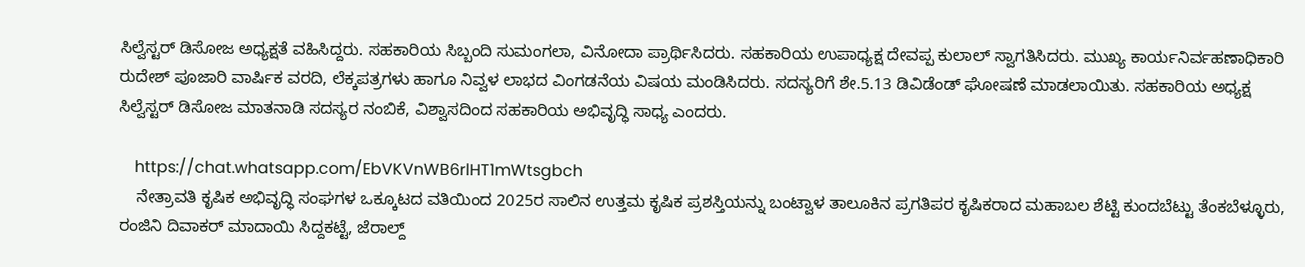ಸಿಲ್ವೆಸ್ಟರ್ ಡಿಸೋಜ ಅಧ್ಯಕ್ಷತೆ ವಹಿಸಿದ್ದರು. ಸಹಕಾರಿಯ ಸಿಬ್ಬಂದಿ ಸುಮಂಗಲಾ, ವಿನೋದಾ ಪ್ರಾರ್ಥಿಸಿದರು. ಸಹಕಾರಿಯ ಉಪಾಧ್ಯಕ್ಷ ದೇವಪ್ಪ ಕುಲಾಲ್ ಸ್ವಾಗತಿಸಿದರು. ಮುಖ್ಯ ಕಾರ್ಯನಿರ್ವಹಣಾಧಿಕಾರಿ ರುದೇಶ್ ಪೂಜಾರಿ ವಾರ್ಷಿಕ ವರದಿ, ಲೆಕ್ಕಪತ್ರಗಳು ಹಾಗೂ ನಿವ್ವಳ ಲಾಭದ ವಿಂಗಡನೆಯ ವಿಷಯ ಮಂಡಿಸಿದರು. ಸದಸ್ಯರಿಗೆ ಶೇ.5.13 ಡಿವಿಡೆಂಡ್ ಘೋಷಣೆ ಮಾಡಲಾಯಿತು. ಸಹಕಾರಿಯ ಅಧ್ಯಕ್ಷ ಸಿಲ್ವೆಸ್ಟರ್ ಡಿಸೋಜ ಮಾತನಾಡಿ ಸದಸ್ಯರ ನಂಬಿಕೆ, ವಿಶ್ವಾಸದಿಂದ ಸಹಕಾರಿಯ ಅಭಿವೃದ್ಧಿ ಸಾಧ್ಯ ಎಂದರು.

    https://chat.whatsapp.com/EbVKVnWB6rlHT1mWtsgbch
    ನೇತ್ರಾವತಿ ಕೃಷಿಕ ಅಭಿವೃದ್ಧಿ ಸಂಘಗಳ ಒಕ್ಕೂಟದ ವತಿಯಿಂದ 2025ರ ಸಾಲಿನ ಉತ್ತಮ ಕೃಷಿಕ ಪ್ರಶಸ್ತಿಯನ್ನು ಬಂಟ್ವಾಳ ತಾಲೂಕಿನ ಪ್ರಗತಿಪರ ಕೃಷಿಕರಾದ ಮಹಾಬಲ ಶೆಟ್ಟಿ ಕುಂದಬೆಟ್ಟು ತೆಂಕಬೆಳ್ಳೂರು, ರಂಜಿನಿ ದಿವಾಕರ್ ಮಾದಾಯಿ ಸಿದ್ದಕಟ್ಟೆ, ಜೆರಾಲ್ದ್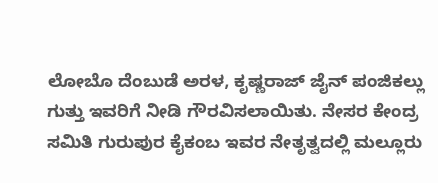ಲೋಬೊ ದೆಂಬುಡೆ ಅರಳ, ಕೃಷ್ಣರಾಜ್ ಜೈನ್ ಪಂಜಿಕಲ್ಲು ಗುತ್ತು ಇವರಿಗೆ ನೀಡಿ ಗೌರವಿಸಲಾಯಿತು. ನೇಸರ ಕೇಂದ್ರ ಸಮಿತಿ ಗುರುಪುರ ಕೈಕಂಬ ಇವರ ನೇತೃತ್ವದಲ್ಲಿ ಮಲ್ಲೂರು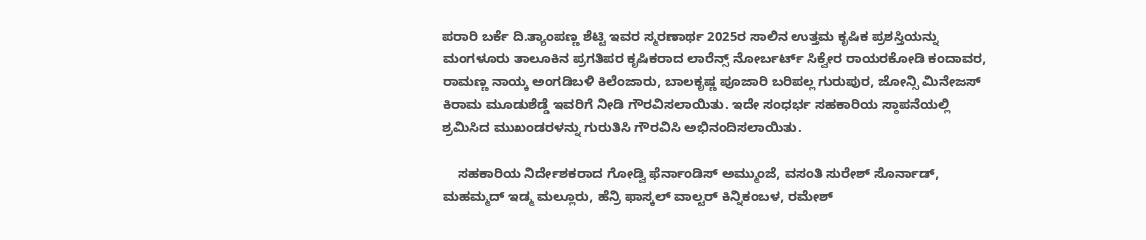ಪರಾರಿ ಬರ್ಕೆ ದಿ.ತ್ಯಾಂಪಣ್ಣ ಶೆಟ್ಟಿ ಇವರ ಸ್ಮರಣಾರ್ಥ 2025ರ ಸಾಲಿನ ಉತ್ತಮ ಕೃಷಿಕ ಪ್ರಶಸ್ತಿಯನ್ನು ಮಂಗಳೂರು ತಾಲೂಕಿನ ಪ್ರಗತಿಪರ ಕೃಷಿಕರಾದ ಲಾರೆನ್ಸ್ ನೋರ್ಬರ್ಟ್‌ ಸಿಕ್ವೇರ ರಾಯರಕೋಡಿ ಕಂದಾವರ, ರಾಮಣ್ಣ ನಾಯ್ಕ ಅಂಗಡಿಬಳಿ ಕಿಲೆಂಜಾರು, ಬಾಲಕೃಷ್ಣ ಪೂಜಾರಿ ಬರಿಪಲ್ಲ ಗುರುಪುರ, ಜೋನ್ಸಿ ಮಿನೇಜಸ್ ಕಿರಾಮ ಮೂಡುಶೆಡ್ಡೆ ಇವರಿಗೆ ನೀಡಿ ಗೌರವಿಸಲಾಯಿತು. ಇದೇ ಸಂಧರ್ಭ ಸಹಕಾರಿಯ ಸ್ಠಾಪನೆಯಲ್ಲಿ ಶ್ರಮಿಸಿದ ಮುಖಂಡರಳನ್ನು ಗುರುತಿಸಿ ಗೌರವಿಸಿ ಅಭಿನಂದಿಸಲಾಯಿತು.

    ಸಹಕಾರಿಯ ನಿರ್ದೇಶಕರಾದ ಗೋಡ್ವಿ ಫೆರ್ನಾಂಡಿಸ್ ಅಮ್ಮುಂಜೆ, ವಸಂತಿ ಸುರೇಶ್ ಸೊರ್ನಾಡ್, ಮಹಮ್ಮದ್ ಇಡ್ಮ ಮಲ್ಲೂರು, ಹೆನ್ರಿ ಫಾಸ್ಕಲ್ ವಾಲ್ಟರ್ ಕಿನ್ನಿಕಂಬಳ, ರಮೇಶ್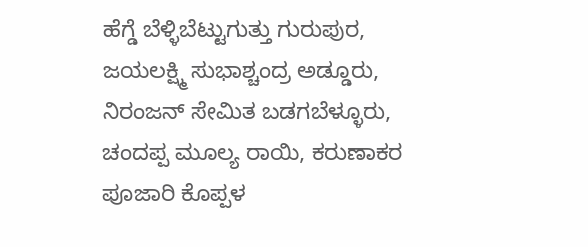ಹೆಗ್ಡೆ ಬೆಳ್ಳಿಬೆಟ್ಟುಗುತ್ತು ಗುರುಪುರ, ಜಯಲಕ್ಷ್ಮಿ ಸುಭಾಶ್ಚಂದ್ರ ಅಡ್ಡೂರು, ನಿರಂಜನ್ ಸೇಮಿತ ಬಡಗಬೆಳ್ಳೂರು, ಚಂದಪ್ಪ ಮೂಲ್ಯ ರಾಯಿ, ಕರುಣಾಕರ ಪೂಜಾರಿ ಕೊಪ್ಪಳ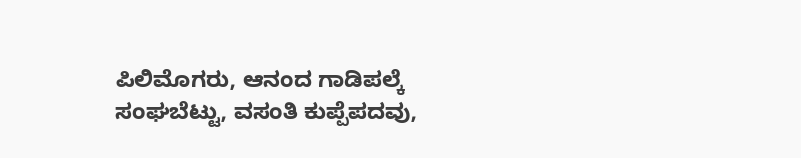ಪಿಲಿಮೊಗರು, ಆನಂದ ಗಾಡಿಪಲ್ಕೆ ಸಂಘಬೆಟ್ಟು, ವಸಂತಿ ಕುಪ್ಪೆಪದವು,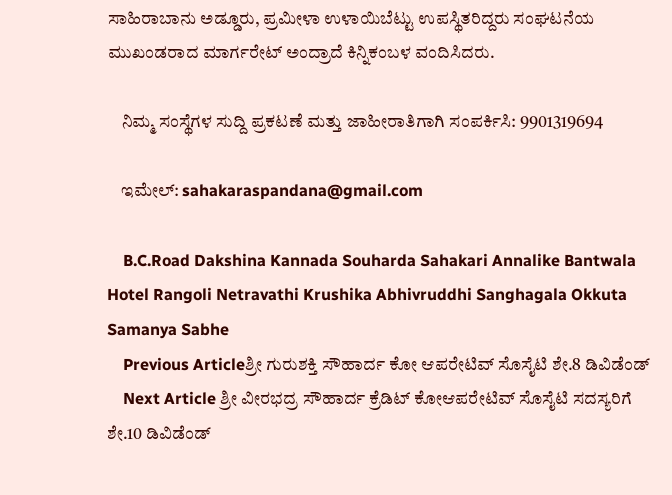ಸಾಹಿರಾಬಾನು ಅಡ್ಡೂರು, ಪ್ರಮೀಳಾ ಉಳಾಯಿಬೆಟ್ಟು ಉಪಸ್ಥಿತರಿದ್ದರು ಸಂಘಟನೆಯ ಮುಖಂಡರಾದ ಮಾರ್ಗರೇಟ್ ಅಂದ್ರಾದೆ ಕಿನ್ನಿಕಂಬಳ ವಂದಿಸಿದರು.

    ನಿಮ್ಮ ಸಂಸ್ಥೆಗಳ ಸುದ್ದಿ ಪ್ರಕಟಣೆ ಮತ್ತು ಜಾಹೀರಾತಿಗಾಗಿ ಸಂಪರ್ಕಿಸಿ: 9901319694

    ಇಮೇಲ್: sahakaraspandana@gmail.com

    B.C.Road Dakshina Kannada Souharda Sahakari Annalike Bantwala Hotel Rangoli Netravathi Krushika Abhivruddhi Sanghagala Okkuta Samanya Sabhe
    Previous Articleಶ್ರೀ ಗುರುಶಕ್ತಿ ಸೌಹಾರ್ದ ಕೋ ಆಪರೇಟಿವ್ ಸೊಸೈಟಿ ಶೇ.8 ಡಿವಿಡೆಂಡ್‌
    Next Article ಶ್ರೀ ವೀರಭದ್ರ ಸೌಹಾರ್ದ ಕ್ರೆಡಿಟ್ ಕೋಆಪರೇಟಿವ್ ಸೊಸೈಟಿ ಸದಸ್ಯರಿಗೆ ಶೇ.10 ಡಿವಿಡೆಂಡ್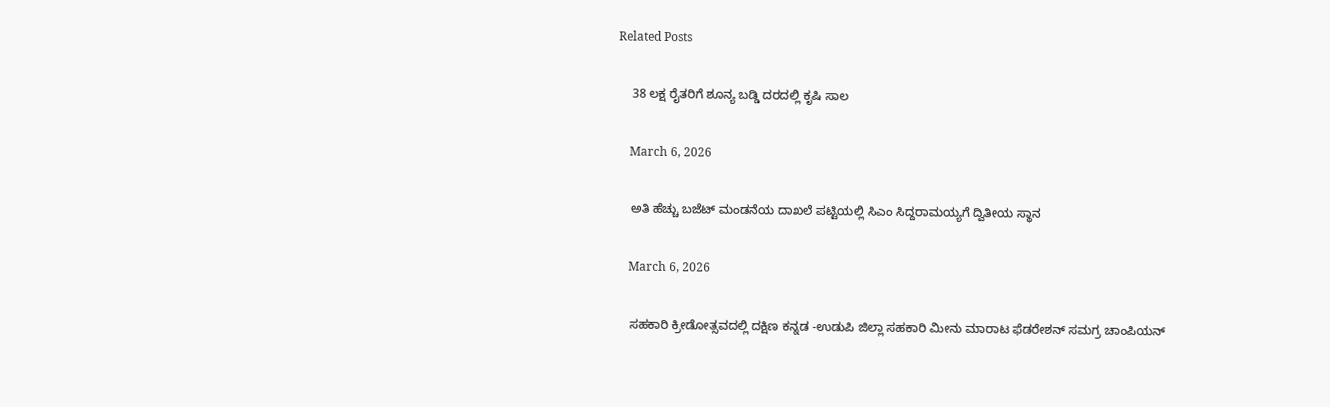Related Posts

    38 ಲಕ್ಷ ರೈತರಿಗೆ ಶೂನ್ಯ ಬಡ್ಡಿ ದರದಲ್ಲಿ ಕೃಷಿ ಸಾಲ

    March 6, 2026

    ಅತಿ ಹೆಚ್ಚು ಬಜೆಟ್‌ ಮಂಡನೆಯ ದಾಖಲೆ ಪಟ್ಟಿಯಲ್ಲಿ ಸಿಎಂ ಸಿದ್ದರಾಮಯ್ಯಗೆ ದ್ವಿತೀಯ ಸ್ಥಾನ

    March 6, 2026

    ಸಹಕಾರಿ ಕ್ರೀಡೋತ್ಸವದಲ್ಲಿ ದಕ್ಷಿಣ ಕನ್ನಡ -ಉಡುಪಿ ಜಿಲ್ಲಾ ಸಹಕಾರಿ ಮೀನು ಮಾರಾಟ ಫೆಡರೇಶನ್‌ ಸಮಗ್ರ ಚಾಂಪಿಯನ್‌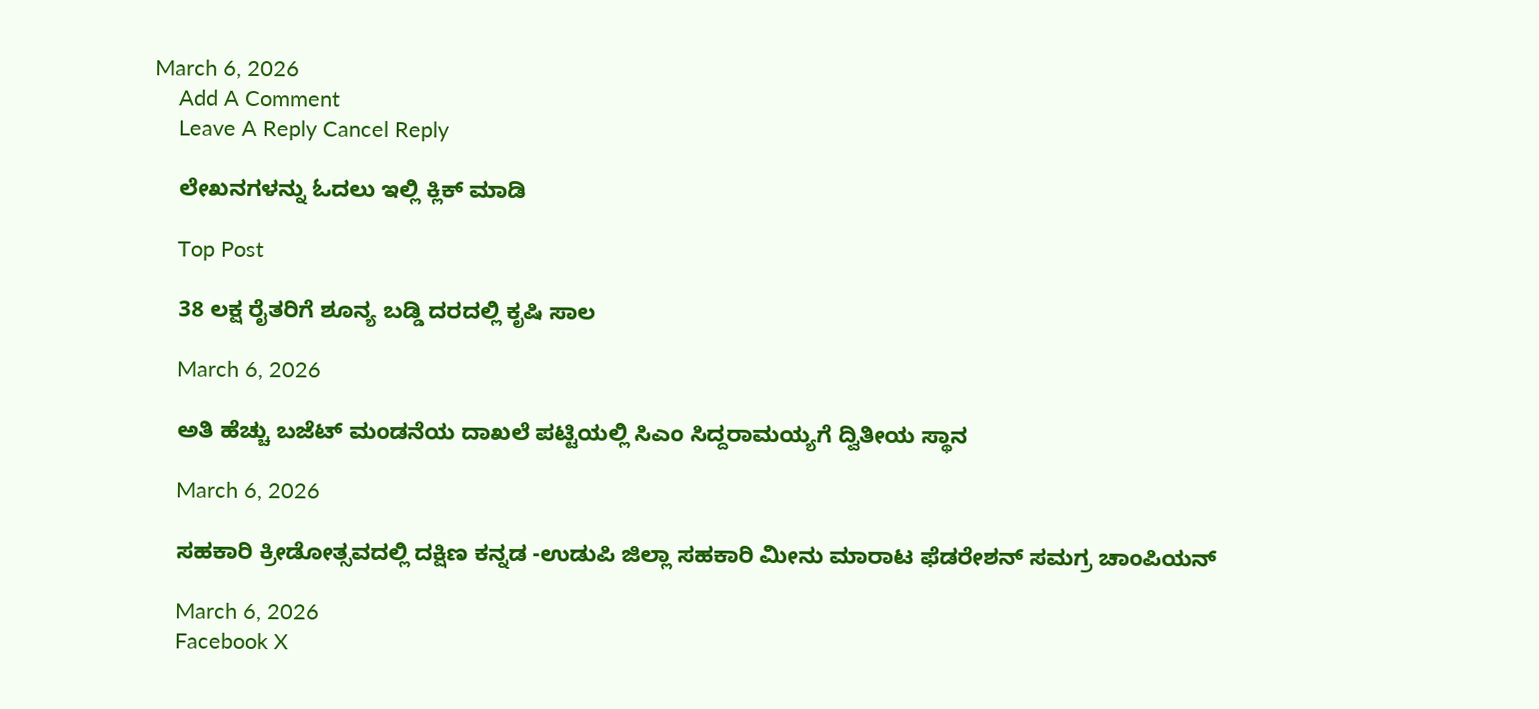March 6, 2026
    Add A Comment
    Leave A Reply Cancel Reply

    ಲೇಖನಗಳನ್ನು ಓದಲು ಇಲ್ಲಿ ಕ್ಲಿಕ್ ಮಾಡಿ

    Top Post

    38 ಲಕ್ಷ ರೈತರಿಗೆ ಶೂನ್ಯ ಬಡ್ಡಿ ದರದಲ್ಲಿ ಕೃಷಿ ಸಾಲ

    March 6, 2026

    ಅತಿ ಹೆಚ್ಚು ಬಜೆಟ್‌ ಮಂಡನೆಯ ದಾಖಲೆ ಪಟ್ಟಿಯಲ್ಲಿ ಸಿಎಂ ಸಿದ್ದರಾಮಯ್ಯಗೆ ದ್ವಿತೀಯ ಸ್ಥಾನ

    March 6, 2026

    ಸಹಕಾರಿ ಕ್ರೀಡೋತ್ಸವದಲ್ಲಿ ದಕ್ಷಿಣ ಕನ್ನಡ -ಉಡುಪಿ ಜಿಲ್ಲಾ ಸಹಕಾರಿ ಮೀನು ಮಾರಾಟ ಫೆಡರೇಶನ್‌ ಸಮಗ್ರ ಚಾಂಪಿಯನ್‌

    March 6, 2026
    Facebook X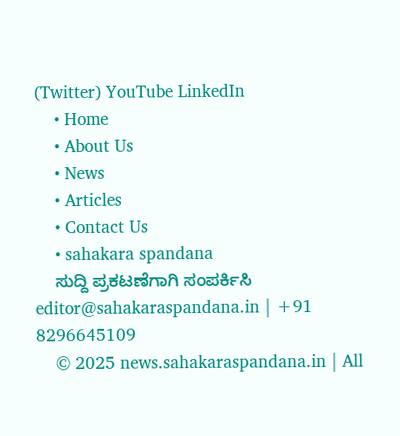(Twitter) YouTube LinkedIn
    • Home
    • About Us
    • News
    • Articles
    • Contact Us
    • sahakara spandana
    ಸುದ್ದಿ ಪ್ರಕಟಣೆಗಾಗಿ ಸಂಪರ್ಕಿಸಿ editor@sahakaraspandana.in | +91 8296645109
    © 2025 news.sahakaraspandana.in | All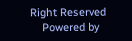Right Reserved
    Powered by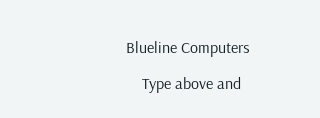Blueline Computers

    Type above and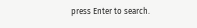press Enter to search.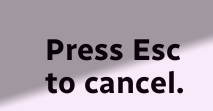Press Esc to cancel.